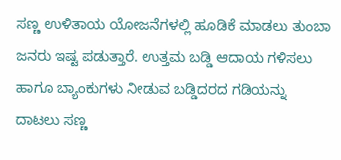ಸಣ್ಣ ಉಳಿತಾಯ ಯೋಜನೆಗಳಲ್ಲಿ ಹೂಡಿಕೆ ಮಾಡಲು ತುಂಬಾ ಜನರು ಇಷ್ಟ ಪಡುತ್ತಾರೆ. ಉತ್ತಮ ಬಡ್ಡಿ ಆದಾಯ ಗಳಿಸಲು ಹಾಗೂ ಬ್ಯಾಂಕುಗಳು ನೀಡುವ ಬಡ್ಡಿದರದ ಗಡಿಯನ್ನು ದಾಟಲು ಸಣ್ಣ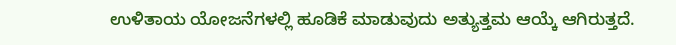ಉಳಿತಾಯ ಯೋಜನೆಗಳಲ್ಲಿ ಹೂಡಿಕೆ ಮಾಡುವುದು ಅತ್ಯುತ್ತಮ ಆಯ್ಕೆ ಆಗಿರುತ್ತದೆ.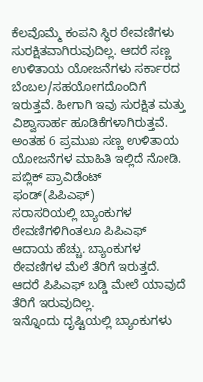ಕೆಲವೊಮ್ಮೆ ಕಂಪನಿ ಸ್ಥಿರ ಠೇವಣಿಗಳು ಸುರಕ್ಷಿತವಾಗಿರುವುದಿಲ್ಲ. ಆದರೆ ಸಣ್ಣ ಉಳಿತಾಯ ಯೋಜನೆಗಳು ಸರ್ಕಾರದ ಬೆಂಬಲ/ಸಹಯೋಗದೊಂದಿಗೆ ಇರುತ್ತವೆ. ಹೀಗಾಗಿ ಇವು ಸುರಕ್ಷಿತ ಮತ್ತು ವಿಶ್ವಾಸಾರ್ಹ ಹೂಡಿಕೆಗಳಾಗಿರುತ್ತವೆ.
ಅಂತಹ 6 ಪ್ರಮುಖ ಸಣ್ಣ ಉಳಿತಾಯ ಯೋಜನೆಗಳ ಮಾಹಿತಿ ಇಲ್ಲಿದೆ ನೋಡಿ.
ಪಬ್ಲಿಕ್ ಪ್ರಾವಿಡೆಂಟ್ ಫಂಡ್(ಪಿಪಿಎಫ್)
ಸರಾಸರಿಯಲ್ಲಿ ಬ್ಯಾಂಕುಗಳ ಠೇವಣಿಗಳಿಗಿಂತಲೂ ಪಿಪಿಎಫ್ ಆದಾಯ ಹೆಚ್ಚು. ಬ್ಯಾಂಕುಗಳ ಠೇವಣಿಗಳ ಮೆಲೆ ತೆರಿಗೆ ಇರುತ್ತದೆ. ಆದರೆ ಪಿಪಿಎಫ್ ಬಡ್ಡಿ ಮೇಲೆ ಯಾವುದೆ ತೆರಿಗೆ ಇರುವುದಿಲ್ಲ.
ಇನ್ನೊಂದು ದೃಷ್ಟಿಯಲ್ಲಿ ಬ್ಯಾಂಕುಗಳು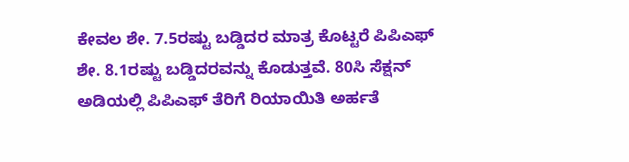ಕೇವಲ ಶೇ. 7.5ರಷ್ಟು ಬಡ್ಡಿದರ ಮಾತ್ರ ಕೊಟ್ಟರೆ ಪಿಪಿಎಫ್ ಶೇ. 8.1ರಷ್ಟು ಬಡ್ಡಿದರವನ್ನು ಕೊಡುತ್ತವೆ. 80ಸಿ ಸೆಕ್ಷನ್ ಅಡಿಯಲ್ಲಿ ಪಿಪಿಎಫ್ ತೆರಿಗೆ ರಿಯಾಯಿತಿ ಅರ್ಹತೆ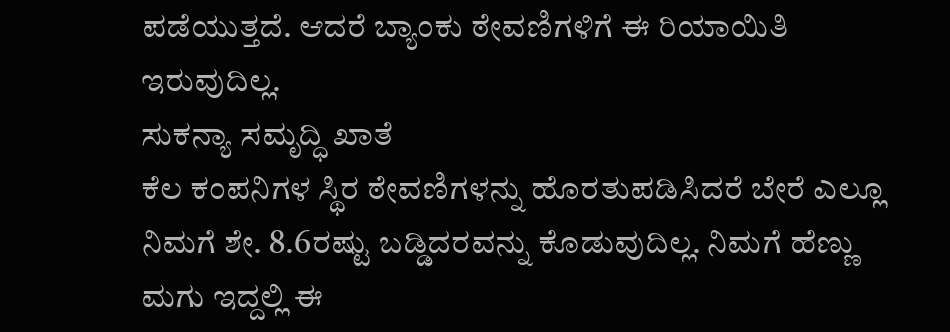ಪಡೆಯುತ್ತದೆ. ಆದರೆ ಬ್ಯಾಂಕು ಠೇವಣಿಗಳಿಗೆ ಈ ರಿಯಾಯಿತಿ ಇರುವುದಿಲ್ಲ.
ಸುಕನ್ಯಾ ಸಮೃದ್ಧಿ ಖಾತೆ
ಕೆಲ ಕಂಪನಿಗಳ ಸ್ಥಿರ ಠೇವಣಿಗಳನ್ನು ಹೊರತುಪಡಿಸಿದರೆ ಬೇರೆ ಎಲ್ಲೂ ನಿಮಗೆ ಶೇ. 8.6ರಷ್ಟು ಬಡ್ಡಿದರವನ್ನು ಕೊಡುವುದಿಲ್ಲ. ನಿಮಗೆ ಹೆಣ್ಣು ಮಗು ಇದ್ದಲ್ಲಿ ಈ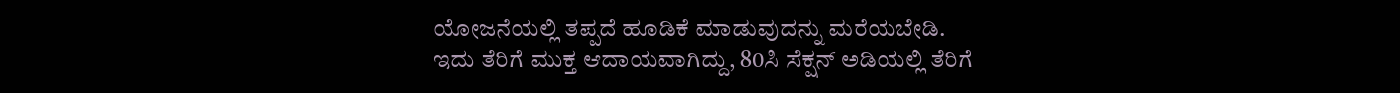ಯೋಜನೆಯಲ್ಲಿ ತಪ್ಪದೆ ಹೂಡಿಕೆ ಮಾಡುವುದನ್ನು ಮರೆಯಬೇಡಿ.
ಇದು ತೆರಿಗೆ ಮುಕ್ತ ಆದಾಯವಾಗಿದ್ದು, 80ಸಿ ಸೆಕ್ಷನ್ ಅಡಿಯಲ್ಲಿ ತೆರಿಗೆ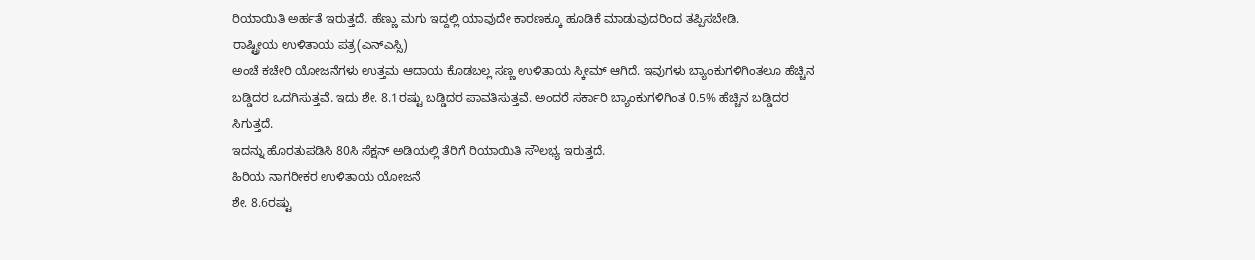ರಿಯಾಯಿತಿ ಅರ್ಹತೆ ಇರುತ್ತದೆ. ಹೆಣ್ಣು ಮಗು ಇದ್ದಲ್ಲಿ ಯಾವುದೇ ಕಾರಣಕ್ಕೂ ಹೂಡಿಕೆ ಮಾಡುವುದರಿಂದ ತಪ್ಪಿಸಬೇಡಿ.
ರಾಷ್ಟ್ರೀಯ ಉಳಿತಾಯ ಪತ್ರ(ಎನ್ಎಸ್ಸಿ)
ಅಂಚೆ ಕಚೇರಿ ಯೋಜನೆಗಳು ಉತ್ತಮ ಆದಾಯ ಕೊಡಬಲ್ಲ ಸಣ್ಣ ಉಳಿತಾಯ ಸ್ಕೀಮ್ ಆಗಿದೆ. ಇವುಗಳು ಬ್ಯಾಂಕುಗಳಿಗಿಂತಲೂ ಹೆಚ್ಚಿನ ಬಡ್ಡಿದರ ಒದಗಿಸುತ್ತವೆ. ಇದು ಶೇ. 8.1ರಷ್ಟು ಬಡ್ಡಿದರ ಪಾವತಿಸುತ್ತವೆ. ಅಂದರೆ ಸರ್ಕಾರಿ ಬ್ಯಾಂಕುಗಳಿಗಿಂತ 0.5% ಹೆಚ್ಚಿನ ಬಡ್ಡಿದರ ಸಿಗುತ್ತದೆ.
ಇದನ್ನು ಹೊರತುಪಡಿಸಿ 80ಸಿ ಸೆಕ್ಷನ್ ಅಡಿಯಲ್ಲಿ ತೆರಿಗೆ ರಿಯಾಯಿತಿ ಸೌಲಭ್ಯ ಇರುತ್ತದೆ.
ಹಿರಿಯ ನಾಗರೀಕರ ಉಳಿತಾಯ ಯೋಜನೆ
ಶೇ. 8.6ರಷ್ಟು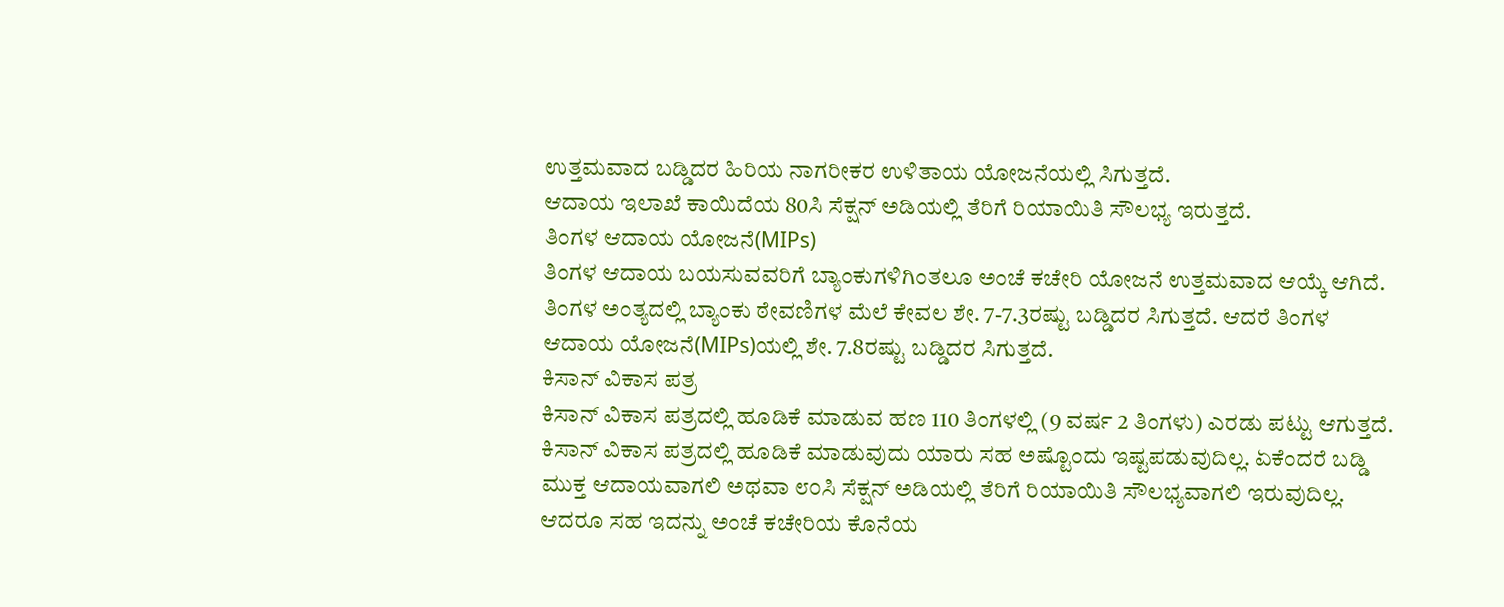ಉತ್ತಮವಾದ ಬಡ್ಡಿದರ ಹಿರಿಯ ನಾಗರೀಕರ ಉಳಿತಾಯ ಯೋಜನೆಯಲ್ಲಿ ಸಿಗುತ್ತದೆ.
ಆದಾಯ ಇಲಾಖೆ ಕಾಯಿದೆಯ 80ಸಿ ಸೆಕ್ಷನ್ ಅಡಿಯಲ್ಲಿ ತೆರಿಗೆ ರಿಯಾಯಿತಿ ಸೌಲಭ್ಯ ಇರುತ್ತದೆ.
ತಿಂಗಳ ಆದಾಯ ಯೋಜನೆ(MIPs)
ತಿಂಗಳ ಆದಾಯ ಬಯಸುವವರಿಗೆ ಬ್ಯಾಂಕುಗಳಿಗಿಂತಲೂ ಅಂಚೆ ಕಚೇರಿ ಯೋಜನೆ ಉತ್ತಮವಾದ ಆಯ್ಕೆ ಆಗಿದೆ. ತಿಂಗಳ ಅಂತ್ಯದಲ್ಲಿ ಬ್ಯಾಂಕು ಠೇವಣಿಗಳ ಮೆಲೆ ಕೇವಲ ಶೇ. 7-7.3ರಷ್ಟು ಬಡ್ಡಿದರ ಸಿಗುತ್ತದೆ. ಆದರೆ ತಿಂಗಳ ಆದಾಯ ಯೋಜನೆ(MIPs)ಯಲ್ಲಿ ಶೇ. 7.8ರಷ್ಟು ಬಡ್ಡಿದರ ಸಿಗುತ್ತದೆ.
ಕಿಸಾನ್ ವಿಕಾಸ ಪತ್ರ
ಕಿಸಾನ್ ವಿಕಾಸ ಪತ್ರದಲ್ಲಿ ಹೂಡಿಕೆ ಮಾಡುವ ಹಣ 110 ತಿಂಗಳಲ್ಲಿ (9 ವರ್ಷ 2 ತಿಂಗಳು) ಎರಡು ಪಟ್ಟು ಆಗುತ್ತದೆ.
ಕಿಸಾನ್ ವಿಕಾಸ ಪತ್ರದಲ್ಲಿ ಹೂಡಿಕೆ ಮಾಡುವುದು ಯಾರು ಸಹ ಅಷ್ಟೊಂದು ಇಷ್ಟಪಡುವುದಿಲ್ಲ. ಏಕೆಂದರೆ ಬಡ್ಡಿ ಮುಕ್ತ ಆದಾಯವಾಗಲಿ ಅಥವಾ ೮೦ಸಿ ಸೆಕ್ಷನ್ ಅಡಿಯಲ್ಲಿ ತೆರಿಗೆ ರಿಯಾಯಿತಿ ಸೌಲಭ್ಯವಾಗಲಿ ಇರುವುದಿಲ್ಲ.
ಆದರೂ ಸಹ ಇದನ್ನು ಅಂಚೆ ಕಚೇರಿಯ ಕೊನೆಯ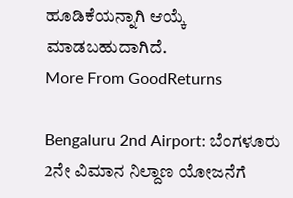ಹೂಡಿಕೆಯನ್ನಾಗಿ ಆಯ್ಕೆ ಮಾಡಬಹುದಾಗಿದೆ.
More From GoodReturns

Bengaluru 2nd Airport: ಬೆಂಗಳೂರು 2ನೇ ವಿಮಾನ ನಿಲ್ದಾಣ ಯೋಜನೆಗೆ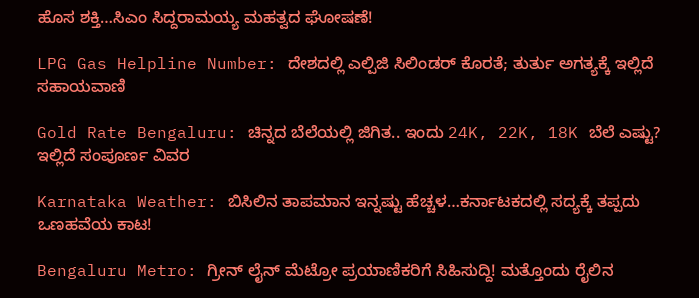ಹೊಸ ಶಕ್ತಿ…ಸಿಎಂ ಸಿದ್ದರಾಮಯ್ಯ ಮಹತ್ವದ ಘೋಷಣೆ!

LPG Gas Helpline Number: ದೇಶದಲ್ಲಿ ಎಲ್ಪಿಜಿ ಸಿಲಿಂಡರ್ ಕೊರತೆ; ತುರ್ತು ಅಗತ್ಯಕ್ಕೆ ಇಲ್ಲಿದೆ ಸಹಾಯವಾಣಿ

Gold Rate Bengaluru: ಚಿನ್ನದ ಬೆಲೆಯಲ್ಲಿ ಜಿಗಿತ.. ಇಂದು 24K, 22K, 18K ಬೆಲೆ ಎಷ್ಟು? ಇಲ್ಲಿದೆ ಸಂಪೂರ್ಣ ವಿವರ

Karnataka Weather: ಬಿಸಿಲಿನ ತಾಪಮಾನ ಇನ್ನಷ್ಟು ಹೆಚ್ಚಳ…ಕರ್ನಾಟಕದಲ್ಲಿ ಸದ್ಯಕ್ಕೆ ತಪ್ಪದು ಒಣಹವೆಯ ಕಾಟ!

Bengaluru Metro: ಗ್ರೀನ್ ಲೈನ್ ಮೆಟ್ರೋ ಪ್ರಯಾಣಿಕರಿಗೆ ಸಿಹಿಸುದ್ದಿ! ಮತ್ತೊಂದು ರೈಲಿನ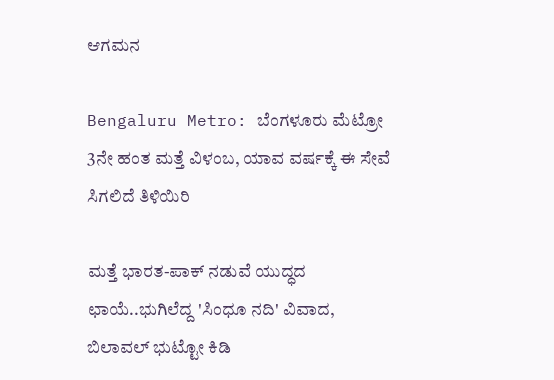ಆಗಮನ

Bengaluru Metro: ಬೆಂಗಳೂರು ಮೆಟ್ರೋ 3ನೇ ಹಂತ ಮತ್ತೆ ವಿಳಂಬ, ಯಾವ ವರ್ಷಕ್ಕೆ ಈ ಸೇವೆ ಸಿಗಲಿದೆ ತಿಳಿಯಿರಿ

ಮತ್ತೆ ಭಾರತ-ಪಾಕ್ ನಡುವೆ ಯುದ್ಧದ ಛಾಯೆ..ಭುಗಿಲೆದ್ದ 'ಸಿಂಧೂ ನದಿ' ವಿವಾದ, ಬಿಲಾವಲ್ ಭುಟ್ಟೋ ಕಿಡಿ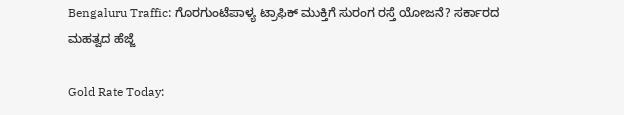Bengaluru Traffic: ಗೊರಗುಂಟೆಪಾಳ್ಯ ಟ್ರಾಫಿಕ್ ಮುಕ್ತಿಗೆ ಸುರಂಗ ರಸ್ತೆ ಯೋಜನೆ? ಸರ್ಕಾರದ ಮಹತ್ವದ ಹೆಜ್ಜೆ

Gold Rate Today: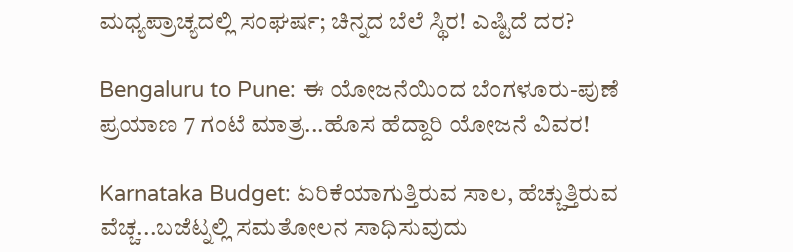ಮಧ್ಯಪ್ರಾಚ್ಯದಲ್ಲಿ ಸಂಘರ್ಷ; ಚಿನ್ನದ ಬೆಲೆ ಸ್ಥಿರ! ಎಷ್ಟಿದೆ ದರ?

Bengaluru to Pune: ಈ ಯೋಜನೆಯಿಂದ ಬೆಂಗಳೂರು-ಪುಣೆ ಪ್ರಯಾಣ 7 ಗಂಟೆ ಮಾತ್ರ...ಹೊಸ ಹೆದ್ದಾರಿ ಯೋಜನೆ ವಿವರ!

Karnataka Budget: ಏರಿಕೆಯಾಗುತ್ತಿರುವ ಸಾಲ, ಹೆಚ್ಚುತ್ತಿರುವ ವೆಚ್ಚ...ಬಜೆಟ್ನಲ್ಲಿ ಸಮತೋಲನ ಸಾಧಿಸುವುದು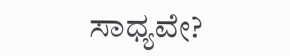ಸಾಧ್ಯವೇ?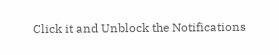Click it and Unblock the Notifications